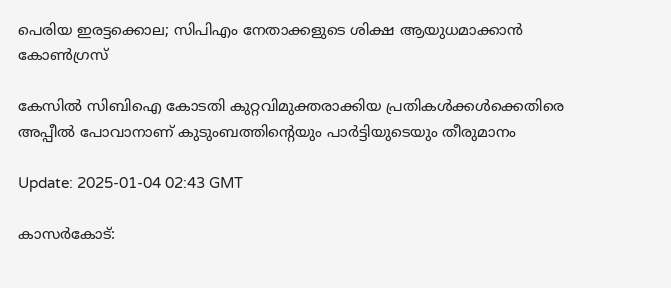പെരിയ ഇരട്ടക്കൊല; സിപിഎം നേതാക്കളുടെ ശിക്ഷ ആയുധമാക്കാന്‍ കോണ്‍ഗ്രസ്

കേസിൽ സിബിഐ കോടതി കുറ്റവിമുക്തരാക്കിയ പ്രതികൾക്കൾക്കെതിരെ അപ്പീൽ പോവാനാണ് കുടുംബത്തിൻ്റെയും പാർട്ടിയുടെയും തീരുമാനം

Update: 2025-01-04 02:43 GMT

കാസര്‍കോട്: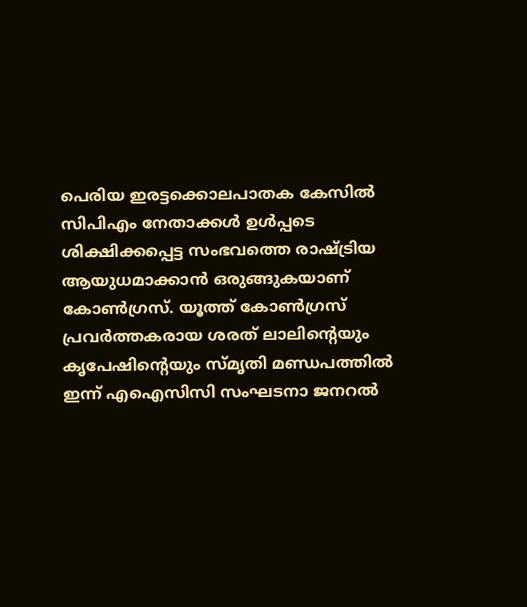പെരിയ ഇരട്ടക്കൊലപാതക കേസിൽ സിപിഎം നേതാക്കൾ ഉൾപ്പടെ ശിക്ഷിക്കപ്പെട്ട സംഭവത്തെ രാഷ്ട്രിയ ആയുധമാക്കാൻ ഒരുങ്ങുകയാണ് കോൺഗ്രസ്. യൂത്ത് കോൺഗ്രസ് പ്രവർത്തകരായ ശരത് ലാലിൻ്റെയും കൃപേഷിൻ്റെയും സ്മൃതി മണ്ഡപത്തിൽ ഇന്ന് എഐസിസി സംഘടനാ ജനറൽ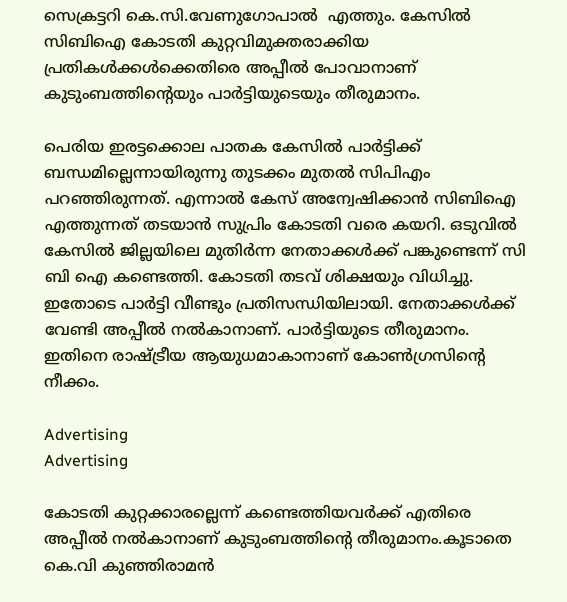സെക്രട്ടറി കെ.സി.വേണുഗോപാൽ  എത്തും. കേസിൽ സിബിഐ കോടതി കുറ്റവിമുക്തരാക്കിയ പ്രതികൾക്കൾക്കെതിരെ അപ്പീൽ പോവാനാണ് കുടുംബത്തിൻ്റെയും പാർട്ടിയുടെയും തീരുമാനം.

പെരിയ ഇരട്ടക്കൊല പാതക കേസിൽ പാർട്ടിക്ക് ബന്ധമില്ലെന്നായിരുന്നു തുടക്കം മുതൽ സിപിഎം പറഞ്ഞിരുന്നത്. എന്നാൽ കേസ് അന്വേഷിക്കാൻ സിബിഐ എത്തുന്നത് തടയാൻ സുപ്രിം കോടതി വരെ കയറി. ഒടുവിൽ കേസിൽ ജില്ലയിലെ മുതിർന്ന നേതാക്കൾക്ക് പങ്കുണ്ടെന്ന് സി ബി ഐ കണ്ടെത്തി. കോടതി തടവ് ശിക്ഷയും വിധിച്ചു. ഇതോടെ പാർട്ടി വീണ്ടും പ്രതിസന്ധിയിലായി. നേതാക്കൾക്ക് വേണ്ടി അപ്പീൽ നൽകാനാണ്. പാർട്ടിയുടെ തീരുമാനം. ഇതിനെ രാഷ്ട്രീയ ആയുധമാകാനാണ് കോൺഗ്രസിൻ്റെ നീക്കം.

Advertising
Advertising

കോടതി കുറ്റക്കാരല്ലെന്ന് കണ്ടെത്തിയവർക്ക് എതിരെ അപ്പീൽ നൽകാനാണ് കുടുംബത്തിൻ്റെ തീരുമാനം.കൂടാതെ കെ.വി കുഞ്ഞിരാമൻ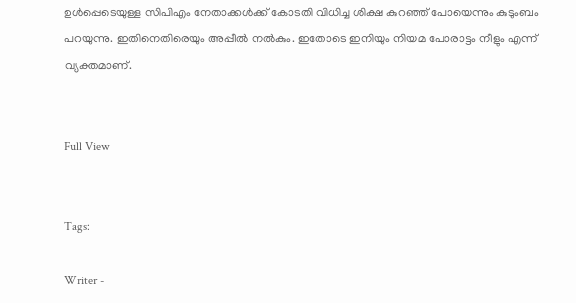ഉൾപ്പെടെയുള്ള സിപിഎം നേതാക്കൾക്ക് കോടതി വിധിച്ച ശിക്ഷ കുറഞ്ഞ് പോയെന്നും കുടുംബം പറയുന്നു. ഇതിനെതിരെയും അപ്പീൽ നൽകും. ഇതോടെ ഇനിയും നിയമ പോരാട്ടം നീളും എന്ന് വ്യക്തമാണ്.


Full View


Tags:

Writer -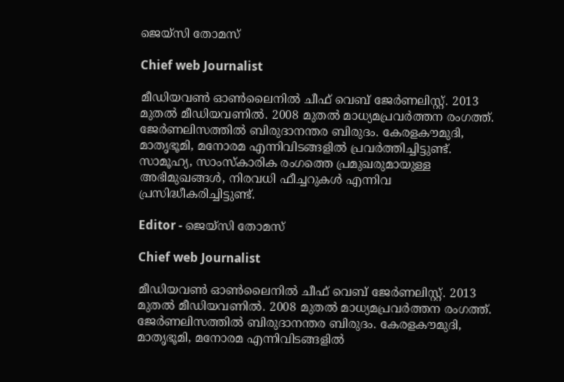ജെയ്സി തോമസ്

Chief web Journalist

മീഡിയവൺ ഓൺലൈനിൽ ചീഫ് വെബ് ജേർണലിസ്റ്റ്. 2013 മുതൽ മീഡിയവണിൽ. 2008 മുതൽ മാധ്യമപ്രവർത്തന രംഗത്ത്. ജേർണലിസത്തിൽ ബിരുദാനന്തര ബിരുദം. കേരളകൗമുദി, മാതൃഭൂമി, മനോരമ എന്നിവിടങ്ങളിൽ പ്രവർത്തിച്ചിട്ടുണ്ട്. സാമൂഹ്യ, സാംസ്‌കാരിക രംഗത്തെ പ്രമുഖരുമായുള്ള അഭിമുഖങ്ങൾ, നിരവധി ഫീച്ചറുകൾ എന്നിവ പ്രസിദ്ധീകരിച്ചിട്ടുണ്ട്.

Editor - ജെയ്സി തോമസ്

Chief web Journalist

മീഡിയവൺ ഓൺലൈനിൽ ചീഫ് വെബ് ജേർണലിസ്റ്റ്. 2013 മുതൽ മീഡിയവണിൽ. 2008 മുതൽ മാധ്യമപ്രവർത്തന രംഗത്ത്. ജേർണലിസത്തിൽ ബിരുദാനന്തര ബിരുദം. കേരളകൗമുദി, മാതൃഭൂമി, മനോരമ എന്നിവിടങ്ങളിൽ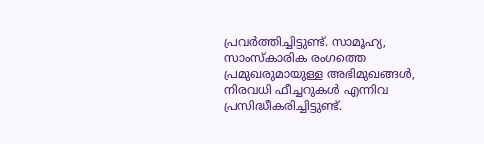പ്രവർത്തിച്ചിട്ടുണ്ട്. സാമൂഹ്യ, സാംസ്‌കാരിക രംഗത്തെ പ്രമുഖരുമായുള്ള അഭിമുഖങ്ങൾ, നിരവധി ഫീച്ചറുകൾ എന്നിവ പ്രസിദ്ധീകരിച്ചിട്ടുണ്ട്.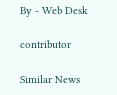By - Web Desk

contributor

Similar News